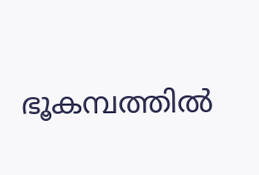ഭൂകമ്പത്തില്‍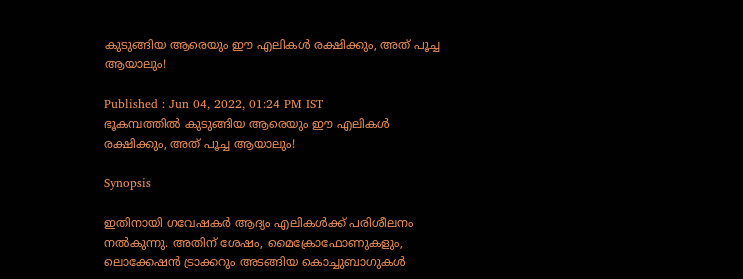കുടുങ്ങിയ ആരെയും ഈ എലികള്‍ രക്ഷിക്കും, അത് പൂച്ച ആയാലും!

Published : Jun 04, 2022, 01:24 PM IST
ഭൂകമ്പത്തില്‍ കുടുങ്ങിയ ആരെയും ഈ എലികള്‍ രക്ഷിക്കും, അത് പൂച്ച ആയാലും!

Synopsis

ഇതിനായി ഗവേഷകര്‍ ആദ്യം എലികള്‍ക്ക് പരിശീലനം നല്‍കുന്നു. അതിന് ശേഷം, മൈക്രോഫോണുകളും, ലൊക്കേഷന്‍ ട്രാക്കറും അടങ്ങിയ കൊച്ചുബാഗുകള്‍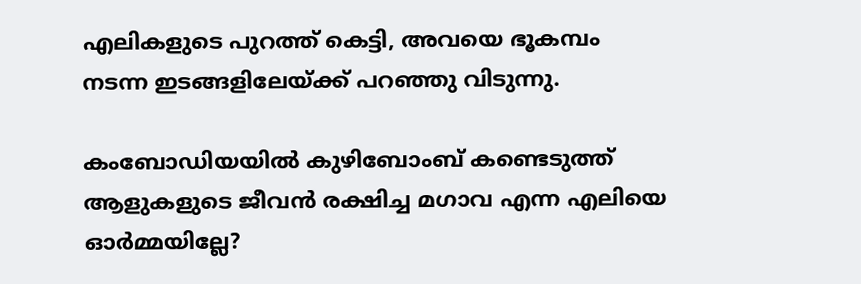എലികളുടെ പുറത്ത് കെട്ടി, അവയെ ഭൂകമ്പം നടന്ന ഇടങ്ങളിലേയ്ക്ക് പറഞ്ഞു വിടുന്നു.

കംബോഡിയയില്‍ കുഴിബോംബ് കണ്ടെടുത്ത് ആളുകളുടെ ജീവന്‍ രക്ഷിച്ച മഗാവ എന്ന എലിയെ ഓര്‍മ്മയില്ലേ?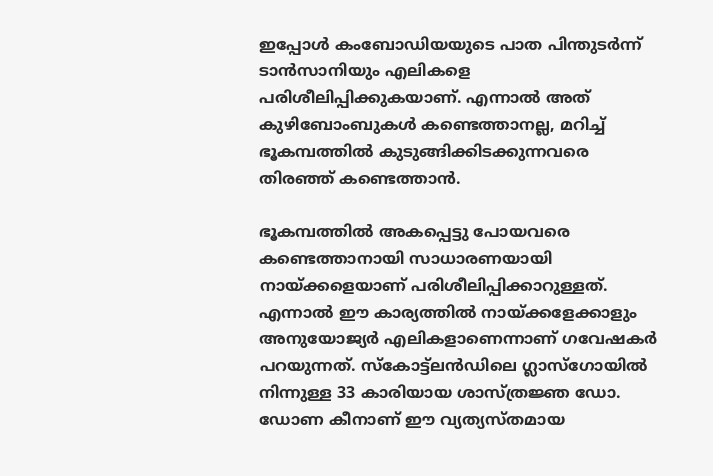ഇപ്പോള്‍ കംബോഡിയയുടെ പാത പിന്തുടര്‍ന്ന് ടാന്‍സാനിയും എലികളെ പരിശീലിപ്പിക്കുകയാണ്. എന്നാല്‍ അത് കുഴിബോംബുകള്‍ കണ്ടെത്താനല്ല, മറിച്ച് ഭൂകമ്പത്തില്‍ കുടുങ്ങിക്കിടക്കുന്നവരെ തിരഞ്ഞ് കണ്ടെത്താന്‍.

ഭൂകമ്പത്തില്‍ അകപ്പെട്ടു പോയവരെ കണ്ടെത്താനായി സാധാരണയായി നായ്ക്കളെയാണ് പരിശീലിപ്പിക്കാറുള്ളത്. എന്നാല്‍ ഈ കാര്യത്തില്‍ നായ്ക്കളേക്കാളും അനുയോജ്യര്‍ എലികളാണെന്നാണ് ഗവേഷകര്‍ പറയുന്നത്. സ്‌കോട്ട്ലന്‍ഡിലെ ഗ്ലാസ്ഗോയില്‍ നിന്നുള്ള 33 കാരിയായ ശാസ്ത്രജ്ഞ ഡോ. ഡോണ കീനാണ് ഈ വ്യത്യസ്തമായ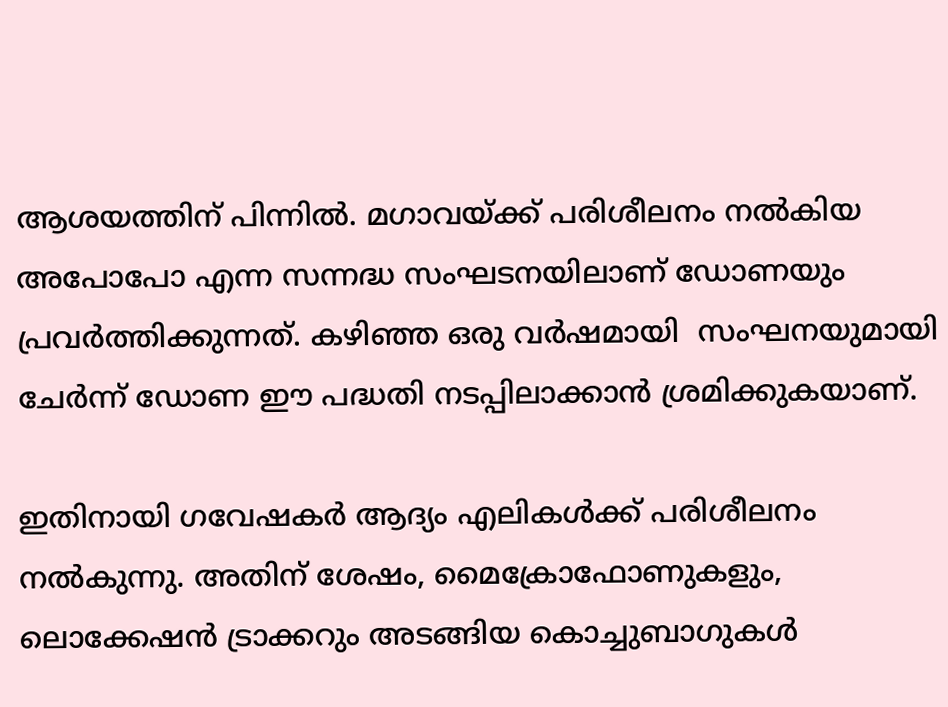ആശയത്തിന് പിന്നില്‍. മഗാവയ്ക്ക് പരിശീലനം നല്‍കിയ അപോപോ എന്ന സന്നദ്ധ സംഘടനയിലാണ് ഡോണയും പ്രവര്‍ത്തിക്കുന്നത്. കഴിഞ്ഞ ഒരു വര്‍ഷമായി  സംഘനയുമായി ചേര്‍ന്ന് ഡോണ ഈ പദ്ധതി നടപ്പിലാക്കാന്‍ ശ്രമിക്കുകയാണ്.

ഇതിനായി ഗവേഷകര്‍ ആദ്യം എലികള്‍ക്ക് പരിശീലനം നല്‍കുന്നു. അതിന് ശേഷം, മൈക്രോഫോണുകളും, ലൊക്കേഷന്‍ ട്രാക്കറും അടങ്ങിയ കൊച്ചുബാഗുകള്‍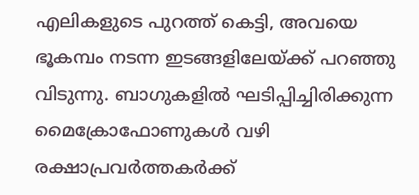എലികളുടെ പുറത്ത് കെട്ടി, അവയെ ഭൂകമ്പം നടന്ന ഇടങ്ങളിലേയ്ക്ക് പറഞ്ഞു വിടുന്നു. ബാഗുകളില്‍ ഘടിപ്പിച്ചിരിക്കുന്ന മൈക്രോഫോണുകള്‍ വഴി രക്ഷാപ്രവര്‍ത്തകര്‍ക്ക്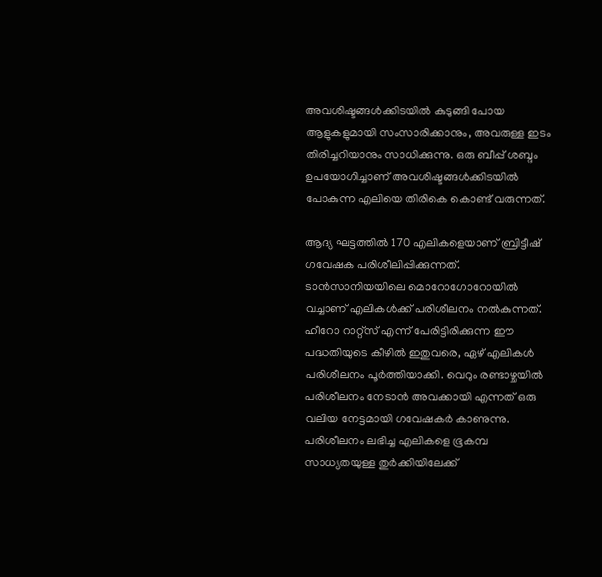അവശിഷ്ടങ്ങള്‍ക്കിടയില്‍ കുടുങ്ങി പോയ ആളുകളുമായി സംസാരിക്കാനും, അവരുള്ള ഇടം തിരിച്ചറിയാനും സാധിക്കുന്നു. ഒരു ബീപ്പ് ശബ്ദം ഉപയോഗിച്ചാണ് അവശിഷ്ടങ്ങള്‍ക്കിടയില്‍ പോകുന്ന എലിയെ തിരികെ കൊണ്ട് വരുന്നത്.

ആദ്യ ഘട്ടത്തില്‍ 170 എലികളെയാണ് ബ്രിട്ടീഷ് ഗവേഷക പരിശീലിപ്പിക്കുന്നത്. ടാന്‍സാനിയയിലെ മൊറോഗോറോയില്‍ വച്ചാണ് എലികള്‍ക്ക് പരിശീലനം നല്‍കുന്നത്. ഹീറോ റാറ്റ്‌സ് എന്ന് പേരിട്ടിരിക്കുന്ന ഈ പദ്ധതിയുടെ കീഴില്‍ ഇതുവരെ, ഏഴ് എലികള്‍ പരിശീലനം പൂര്‍ത്തിയാക്കി. വെറും രണ്ടാഴ്ചയില്‍ പരിശീലനം നേടാന്‍ അവക്കായി എന്നത് ഒരു വലിയ നേട്ടമായി ഗവേഷകര്‍ കാണുന്നു. പരിശീലനം ലഭിച്ച എലികളെ ഭൂകമ്പ സാധ്യതയുള്ള തുര്‍ക്കിയിലേക്ക്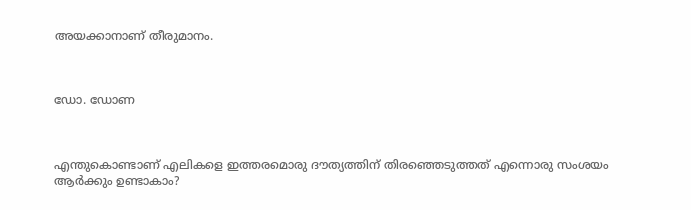അയക്കാനാണ് തീരുമാനം.



ഡോ. ഡോണ



എന്തുകൊണ്ടാണ് എലികളെ ഇത്തരമൊരു ദൗത്യത്തിന് തിരഞ്ഞെടുത്തത് എന്നൊരു സംശയം ആര്‍ക്കും ഉണ്ടാകാം?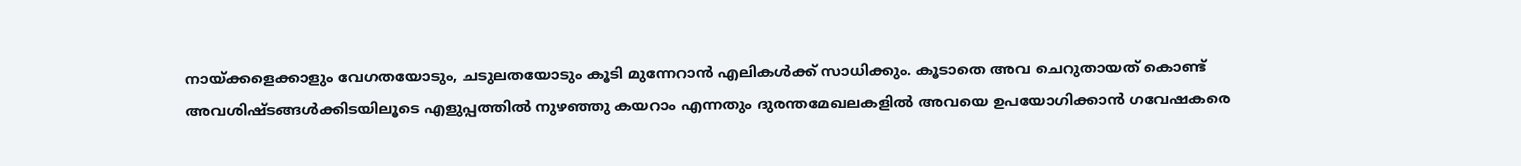നായ്ക്കളെക്കാളും വേഗതയോടും, ചടുലതയോടും കൂടി മുന്നേറാന്‍ എലികള്‍ക്ക് സാധിക്കും. കൂടാതെ അവ ചെറുതായത് കൊണ്ട് അവശിഷ്ടങ്ങള്‍ക്കിടയിലൂടെ എളുപ്പത്തില്‍ നുഴഞ്ഞു കയറാം എന്നതും ദുരന്തമേഖലകളില്‍ അവയെ ഉപയോഗിക്കാന്‍ ഗവേഷകരെ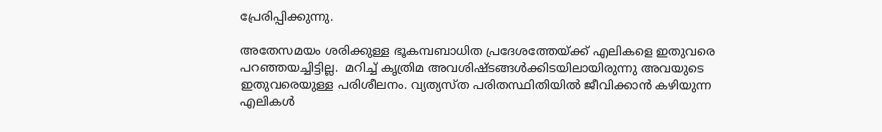പ്രേരിപ്പിക്കുന്നു.

അതേസമയം ശരിക്കുള്ള ഭൂകമ്പബാധിത പ്രദേശത്തേയ്ക്ക് എലികളെ ഇതുവരെ പറഞ്ഞയച്ചിട്ടില്ല.  മറിച്ച് കൃത്രിമ അവശിഷ്ടങ്ങള്‍ക്കിടയിലായിരുന്നു അവയുടെ ഇതുവരെയുള്ള പരിശീലനം. വ്യത്യസ്ത പരിതസ്ഥിതിയില്‍ ജീവിക്കാന്‍ കഴിയുന്ന എലികള്‍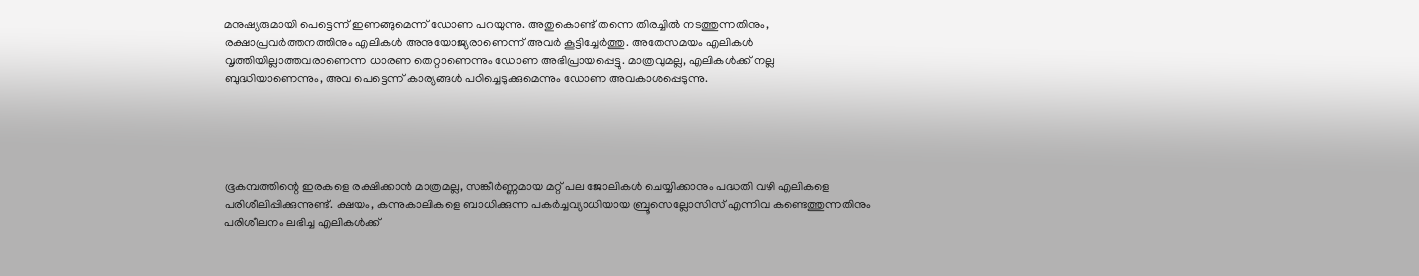മനുഷ്യരുമായി പെട്ടെന്ന് ഇണങ്ങുമെന്ന് ഡോണ പറയുന്നു. അതുകൊണ്ട് തന്നെ തിരച്ചില്‍ നടത്തുന്നതിനും, രക്ഷാപ്രവര്‍ത്തനത്തിനും എലികള്‍ അനുയോജ്യരാണെന്ന് അവര്‍ കൂട്ടിച്ചേര്‍ത്തു. അതേസമയം എലികള്‍ വൃത്തിയില്ലാത്തവരാണെന്ന ധാരണ തെറ്റാണെന്നും ഡോണ അഭിപ്രായപ്പെട്ടു. മാത്രവുമല്ല, എലികള്‍ക്ക് നല്ല ബുദ്ധിയാണെന്നും, അവ പെട്ടെന്ന് കാര്യങ്ങള്‍ പഠിച്ചെടുക്കുമെന്നും ഡോണ അവകാശപ്പെടുന്നു.





ഭൂകമ്പത്തിന്റെ ഇരകളെ രക്ഷിക്കാന്‍ മാത്രമല്ല, സങ്കീര്‍ണ്ണമായ മറ്റ് പല ജോലികള്‍ ചെയ്യിക്കാനും പദ്ധതി വഴി എലികളെ പരിശീലിപ്പിക്കുന്നുണ്ട്. ക്ഷയം, കന്നുകാലികളെ ബാധിക്കുന്ന പകര്‍ച്ചവ്യാധിയായ ബ്രൂസെല്ലോസിസ് എന്നിവ കണ്ടെത്തുന്നതിനും പരിശീലനം ലഭിച്ച എലികള്‍ക്ക്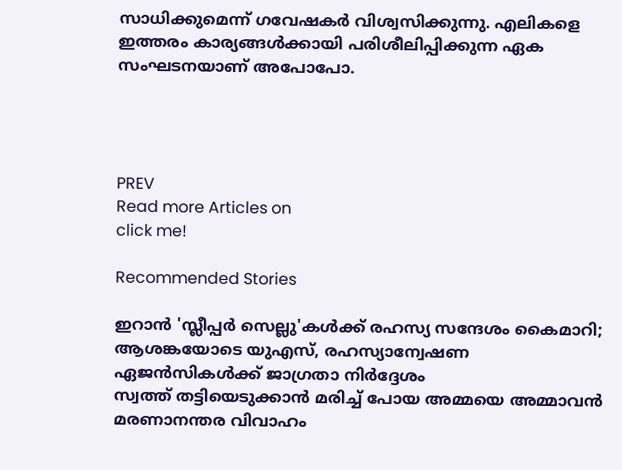സാധിക്കുമെന്ന് ഗവേഷകര്‍ വിശ്വസിക്കുന്നു. എലികളെ ഇത്തരം കാര്യങ്ങള്‍ക്കായി പരിശീലിപ്പിക്കുന്ന ഏക സംഘടനയാണ് അപോപോ.




PREV
Read more Articles on
click me!

Recommended Stories

ഇറാൻ 'സ്ലീപ്പർ സെല്ലു'കൾക്ക് രഹസ്യ സന്ദേശം കൈമാറി; ആശങ്കയോടെ യുഎസ്, രഹസ്യാന്വേഷണ ഏജൻസികൾക്ക് ജാഗ്രതാ നിർദ്ദേശം
സ്വത്ത് തട്ടിയെടുക്കാൻ മരിച്ച് പോയ അമ്മയെ അമ്മാവൻ മരണാനന്തര വിവാഹം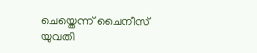ചെയ്തെന്ന് ചൈനീസ് യുവതി